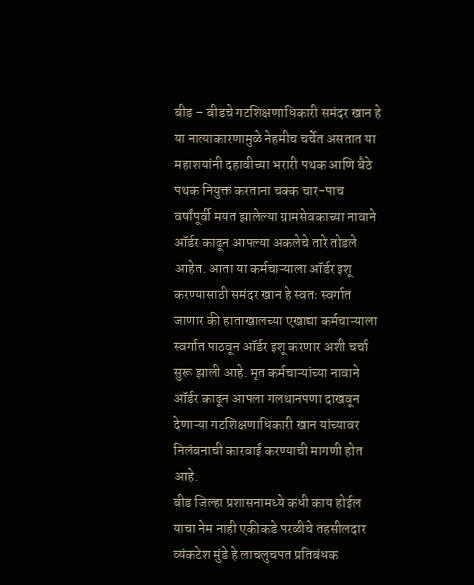बीड – बीडचे गटशिक्षणाधिकारी समंदर खान हे या नात्याकारणामुळे नेहमीच चर्चेत असतात या महाशयांनी दहावीच्या भरारी पथक आणि बैठे पथक नियुक्त करताना चक्क चार-पाच वर्षांपूर्वी मयत झालेल्या ग्रामसेवकाच्या नावाने ऑर्डर काढून आपल्या अकलेचे तारे तोडले आहेत. आता या कर्मचाऱ्याला ऑर्डर इशू करण्यासाठी समंदर खान हे स्वतः स्वर्गात जाणार की हाताखालच्या एखाद्या कर्मचाऱ्याला स्वर्गात पाठवून ऑर्डर इशू करणार अशी चर्चा सुरू झाली आहे. मृत कर्मचाऱ्यांच्या नावाने ऑर्डर काढून आपला गलथानपणा दाखवून देणाऱ्या गटशिक्षणाधिकारी खान यांच्यावर निलंबनाची कारवाई करण्याची मागणी होत आहे.
बीड जिल्हा प्रशासनामध्ये कधी काय होईल याचा नेम नाही एकीकडे परळीचे तहसीलदार व्यंकटेश मुंडे हे लाचलुचपत प्रतिबंधक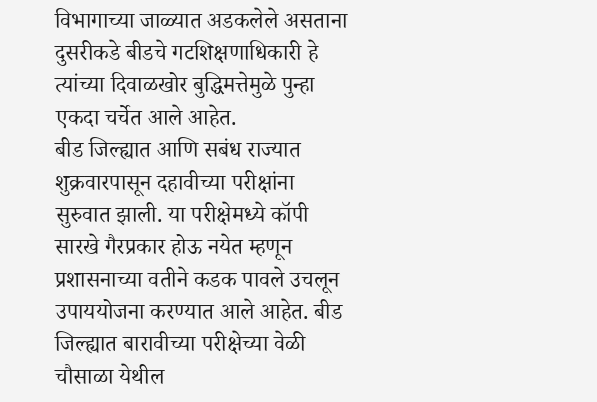विभागाच्या जाळ्यात अडकलेले असताना दुसरीकडे बीडचे गटशिक्षणाधिकारी हे त्यांच्या दिवाळखोर बुद्धिमत्तेमुळे पुन्हा एकदा चर्चेत आले आहेत.
बीड जिल्ह्यात आणि सबंध राज्यात शुक्रवारपासून दहावीच्या परीक्षांना सुरुवात झाली. या परीक्षेमध्ये कॉपी सारखे गैरप्रकार होऊ नयेत म्हणून प्रशासनाच्या वतीने कडक पावले उचलून उपाययोजना करण्यात आले आहेत. बीड जिल्ह्यात बारावीच्या परीक्षेच्या वेळी चौसाळा येथील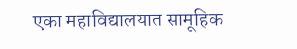एका महाविद्यालयात सामूहिक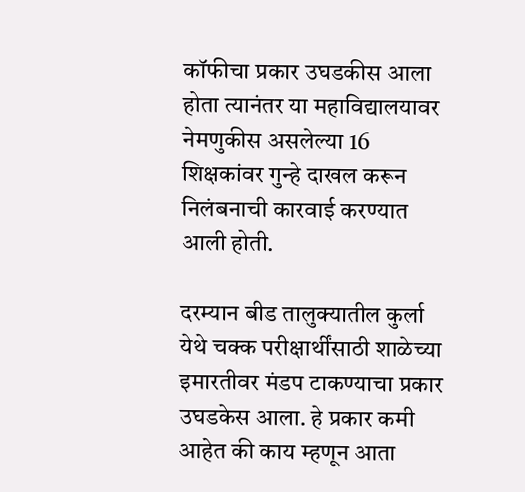कॉफीचा प्रकार उघडकीस आला होता त्यानंतर या महाविद्यालयावर नेमणुकीस असलेल्या 16 शिक्षकांवर गुन्हे दाखल करून निलंबनाची कारवाई करण्यात आली होती.

दरम्यान बीड तालुक्यातील कुर्ला येथे चक्क परीक्षार्थींसाठी शाळेच्या इमारतीवर मंडप टाकण्याचा प्रकार उघडकेस आला. हे प्रकार कमी आहेत की काय म्हणून आता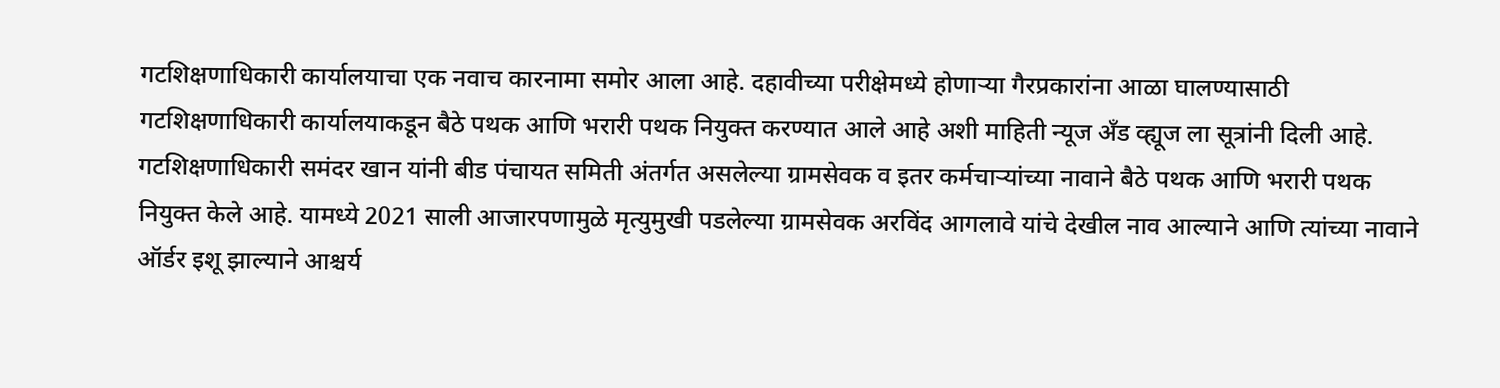गटशिक्षणाधिकारी कार्यालयाचा एक नवाच कारनामा समोर आला आहे. दहावीच्या परीक्षेमध्ये होणाऱ्या गैरप्रकारांना आळा घालण्यासाठी गटशिक्षणाधिकारी कार्यालयाकडून बैठे पथक आणि भरारी पथक नियुक्त करण्यात आले आहे अशी माहिती न्यूज अँड व्ह्यूज ला सूत्रांनी दिली आहे.
गटशिक्षणाधिकारी समंदर खान यांनी बीड पंचायत समिती अंतर्गत असलेल्या ग्रामसेवक व इतर कर्मचाऱ्यांच्या नावाने बैठे पथक आणि भरारी पथक नियुक्त केले आहे. यामध्ये 2021 साली आजारपणामुळे मृत्युमुखी पडलेल्या ग्रामसेवक अरविंद आगलावे यांचे देखील नाव आल्याने आणि त्यांच्या नावाने ऑर्डर इशू झाल्याने आश्चर्य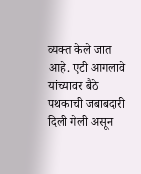व्यक्त केले जात आहे. एटी आगलावे यांच्यावर बैठे पथकाची जबाबदारी दिली गेली असून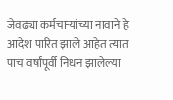जेवढ्या कर्मचाऱ्यांच्या नावाने हे आदेश पारित झाले आहेत त्यात पाच वर्षांपूर्वी निधन झालेल्या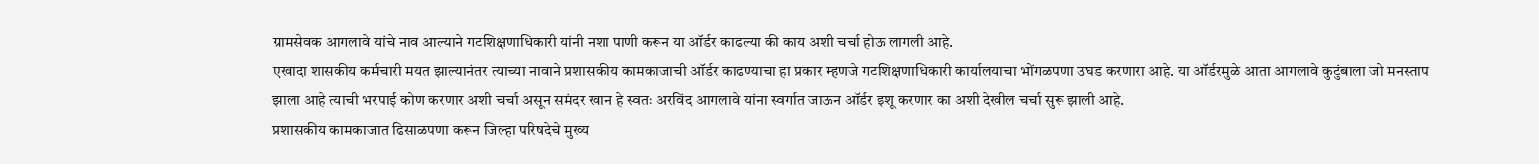ग्रामसेवक आगलावे यांचे नाव आल्याने गटशिक्षणाधिकारी यांनी नशा पाणी करून या ऑर्डर काढल्या की काय अशी चर्चा होऊ लागली आहे.
एखादा शासकीय कर्मचारी मयत झाल्यानंतर त्याच्या नावाने प्रशासकीय कामकाजाची ऑर्डर काढण्याचा हा प्रकार म्हणजे गटशिक्षणाधिकारी कार्यालयाचा भोंगळपणा उघड करणारा आहे. या ऑर्डरमुळे आता आगलावे कुटुंबाला जो मनस्ताप झाला आहे त्याची भरपाई कोण करणार अशी चर्चा असून समंदर खान हे स्वतः अरविंद आगलावे यांना स्वर्गात जाऊन ऑर्डर इशू करणार का अशी देखील चर्चा सुरू झाली आहे.
प्रशासकीय कामकाजात ढिसाळपणा करून जिल्हा परिषदेचे मुख्य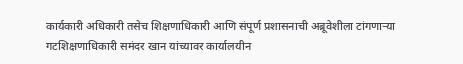कार्यकारी अधिकारी तसेच शिक्षणाधिकारी आणि संपूर्ण प्रशासनाची अब्रूवेशीला टांगणाऱ्या गटशिक्षणाधिकारी समंदर खान यांच्यावर कार्यालयीन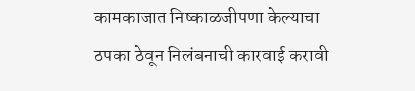कामकाजात निष्काळजीपणा केल्याचा ठपका ठेवून निलंबनाची कारवाई करावी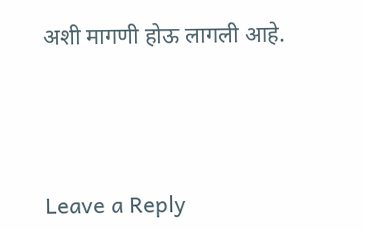अशी मागणी होऊ लागली आहे.





Leave a Reply